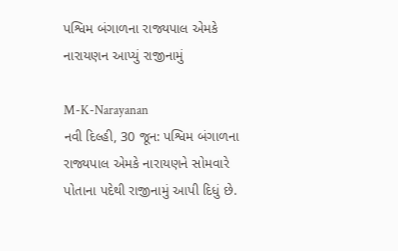પશ્વિમ બંગાળના રાજ્યપાલ એમકે નારાયણન આપ્યું રાજીનામું

M-K-Narayanan
નવી દિલ્હી, 30 જૂન: પશ્વિમ બંગાળના રાજ્યપાલ એમકે નારાયણને સોમવારે પોતાના પદેથી રાજીનામું આપી દિધું છે.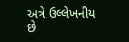અત્રે ઉલ્લેખનીય છે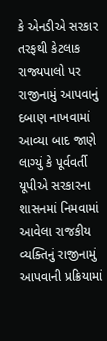કે એનડીએ સરકાર તરફથી કેટલાક રાજ્યપાલો પર રાજીનામું આપવાનું દબાણ નાખવામાં આવ્યા બાદ જાણે લાગ્યું કે પૂર્વવર્તી યૂપીએ સરકારના શાસનમાં નિમવામાં આવેલા રાજકીય વ્યક્તિનું રાજીનામું આપવાની પ્રક્રિયામાં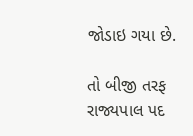જોડાઇ ગયા છે.

તો બીજી તરફ રાજ્યપાલ પદ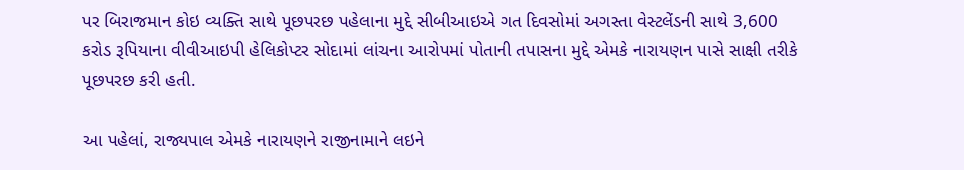પર બિરાજમાન કોઇ વ્યક્તિ સાથે પૂછપરછ પહેલાના મુદ્દે સીબીઆઇએ ગત દિવસોમાં અગસ્તા વેસ્ટલેંડની સાથે 3,600 કરોડ રૂપિયાના વીવીઆઇપી હેલિકોપ્ટર સોદામાં લાંચના આરોપમાં પોતાની તપાસના મુદ્દે એમકે નારાયણન પાસે સાક્ષી તરીકે પૂછપરછ કરી હતી.

આ પહેલાં, રાજ્યપાલ એમકે નારાયણને રાજીનામાને લઇને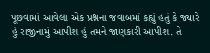પૂછવામાં આવેલા એક પ્રશ્નના જવાબમાં કહ્યું હતું કે જ્યારે હું રાજીનામું આપીશ હું તમને જાણકારી આપીશ. તે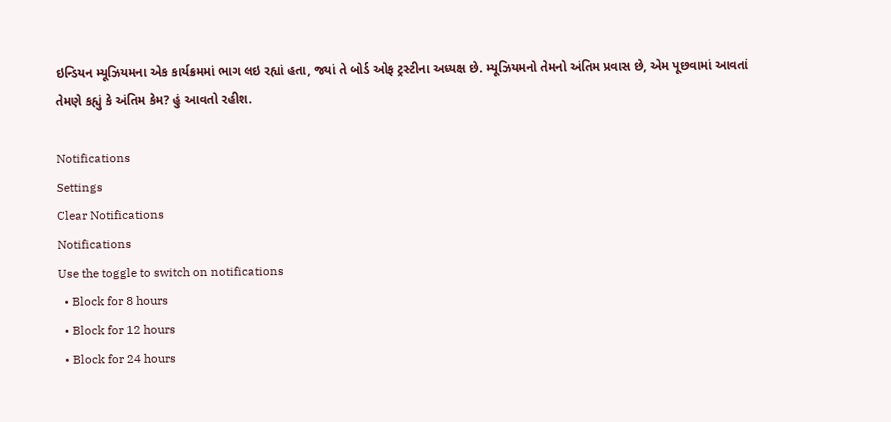ઇન્ડિયન મ્યૂઝિયમના એક કાર્યક્રમમાં ભાગ લઇ રહ્યાં હતા, જ્યાં તે બોર્ડ ઓફ ટ્રસ્ટીના અધ્યક્ષ છે. મ્યૂઝિયમનો તેમનો અંતિમ પ્રવાસ છે, એમ પૂછવામાં આવતાં તેમણે કહ્યું કે અંતિમ કેમ? હું આવતો રહીશ.

Notifications
Settings
Clear Notifications
Notifications
Use the toggle to switch on notifications
  • Block for 8 hours
  • Block for 12 hours
  • Block for 24 hours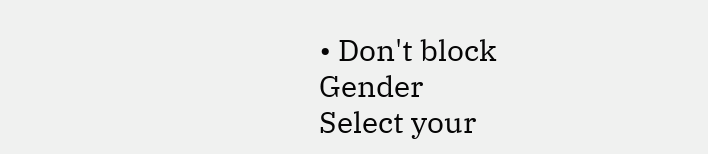• Don't block
Gender
Select your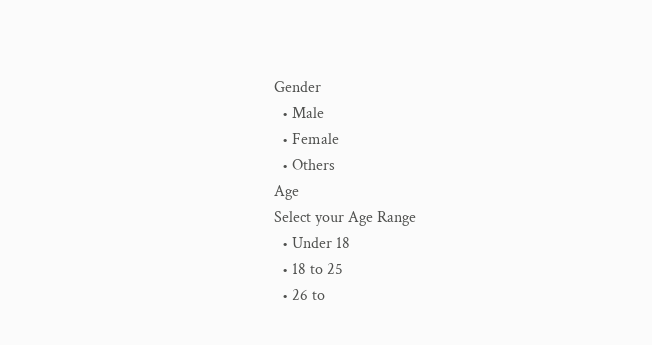Gender
  • Male
  • Female
  • Others
Age
Select your Age Range
  • Under 18
  • 18 to 25
  • 26 to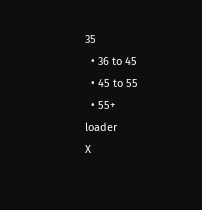35
  • 36 to 45
  • 45 to 55
  • 55+
loader
X